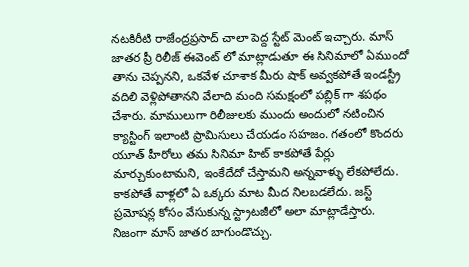నటకిరీటి రాజేంద్రప్రసాద్ చాలా పెద్ద స్టేట్ మెంట్ ఇచ్చారు. మాస్ జాతర ప్రీ రిలీజ్ ఈవెంట్ లో మాట్లాడుతూ ఈ సినిమాలో ఏముందో తాను చెప్పనని, ఒకవేళ చూశాక మీరు షాక్ అవ్వకపోతే ఇండస్ట్రీ వదిలి వెళ్లిపోతానని వేలాది మంది సమక్షంలో పబ్లిక్ గా శపథం చేశారు. మాములుగా రిలీజులకు ముందు అందులో నటించిన క్యాస్టింగ్ ఇలాంటి ప్రామిసులు చేయడం సహజం. గతంలో కొందరు యూత్ హీరోలు తమ సినిమా హిట్ కాకపోతే పేర్లు మార్చుకుంటామని, ఇంకేదేదో చేస్తామని అన్నవాళ్ళు లేకపోలేదు. కాకపోతే వాళ్లలో ఏ ఒక్కరు మాట మీద నిలబడలేదు. జస్ట్ ప్రమోషన్ల కోసం వేసుకున్న స్ట్రాటజీలో అలా మాట్లాడేస్తారు.
నిజంగా మాస్ జాతర బాగుండొచ్చు.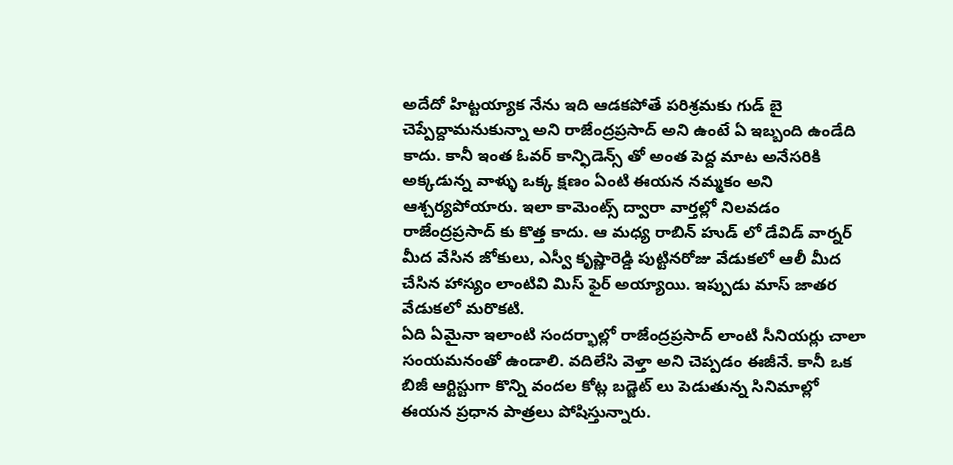అదేదో హిట్టయ్యాక నేను ఇది ఆడకపోతే పరిశ్రమకు గుడ్ బై చెప్పేద్దామనుకున్నా అని రాజేంద్రప్రసాద్ అని ఉంటే ఏ ఇబ్బంది ఉండేది కాదు. కానీ ఇంత ఓవర్ కాన్ఫిడెన్స్ తో అంత పెద్ద మాట అనేసరికి అక్కడున్న వాళ్ళు ఒక్క క్షణం ఏంటి ఈయన నమ్మకం అని ఆశ్చర్యపోయారు. ఇలా కామెంట్స్ ద్వారా వార్తల్లో నిలవడం రాజేంద్రప్రసాద్ కు కొత్త కాదు. ఆ మధ్య రాబిన్ హుడ్ లో డేవిడ్ వార్నర్ మీద వేసిన జోకులు, ఎస్వీ కృష్ణారెడ్డి పుట్టినరోజు వేడుకలో ఆలీ మీద చేసిన హాస్యం లాంటివి మిస్ ఫైర్ అయ్యాయి. ఇప్పుడు మాస్ జాతర వేడుకలో మరొకటి.
ఏది ఏమైనా ఇలాంటి సందర్భాల్లో రాజేంద్రప్రసాద్ లాంటి సీనియర్లు చాలా సంయమనంతో ఉండాలి. వదిలేసి వెళ్తా అని చెప్పడం ఈజీనే. కానీ ఒక బిజీ ఆర్టిస్టుగా కొన్ని వందల కోట్ల బడ్జెట్ లు పెడుతున్న సినిమాల్లో ఈయన ప్రధాన పాత్రలు పోషిస్తున్నారు.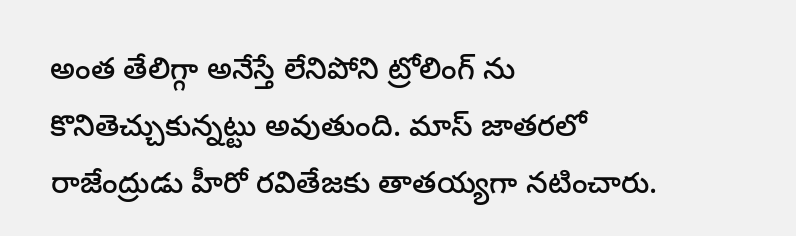అంత తేలిగ్గా అనేస్తే లేనిపోని ట్రోలింగ్ ను కొనితెచ్చుకున్నట్టు అవుతుంది. మాస్ జాతరలో రాజేంద్రుడు హీరో రవితేజకు తాతయ్యగా నటించారు.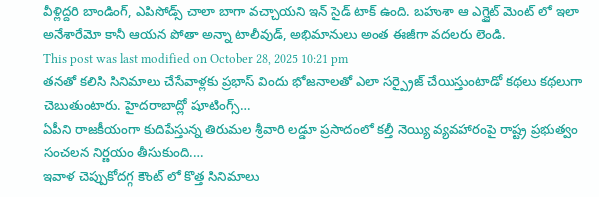వీళ్లిద్దరి బాండింగ్, ఎపిసోడ్స్ చాలా బాగా వచ్చాయని ఇన్ సైడ్ టాక్ ఉంది. బహుశా ఆ ఎగ్జైట్ మెంట్ లో ఇలా అనేశారేమో కానీ ఆయన పోతా అన్నా టాలీవుడ్, అభిమానులు అంత ఈజీగా వదలరు లెండి.
This post was last modified on October 28, 2025 10:21 pm
తనతో కలిసి సినిమాలు చేసేవాళ్లకు ప్రభాస్ విందు భోజనాలతో ఎలా సర్ప్రైజ్ చేయిస్తుంటాడో కథలు కథలుగా చెబుతుంటారు. హైదరాబాద్లో షూటింగ్స్…
ఏపీని రాజకీయంగా కుదిపేస్తున్న తిరుమల శ్రీవారి లడ్డూ ప్రసాదంలో కల్తీ నెయ్యి వ్యవహారంపై రాష్ట్ర ప్రభుత్వం సంచలన నిర్ణయం తీసుకుంది.…
ఇవాళ చెప్పుకోదగ్గ కౌంట్ లో కొత్త సినిమాలు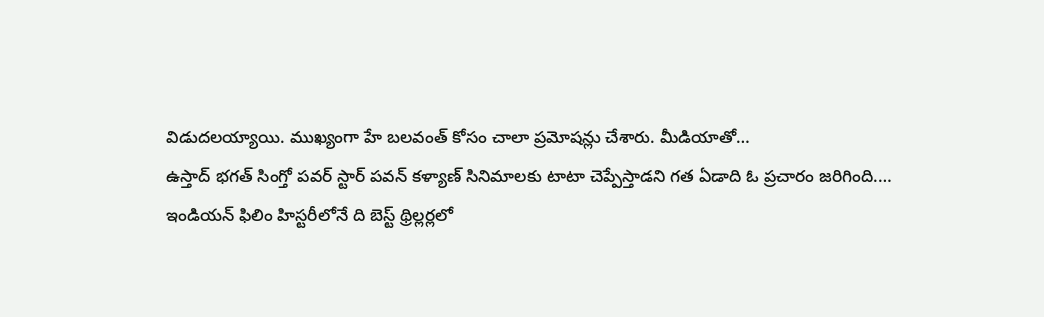విడుదలయ్యాయి. ముఖ్యంగా హే బలవంత్ కోసం చాలా ప్రమోషన్లు చేశారు. మీడియాతో…
ఉస్తాద్ భగత్ సింగ్తో పవర్ స్టార్ పవన్ కళ్యాణ్ సినిమాలకు టాటా చెప్పేస్తాడని గత ఏడాది ఓ ప్రచారం జరిగింది.…
ఇండియన్ ఫిలిం హిస్టరీలోనే ది బెస్ట్ థ్రిల్లర్లలో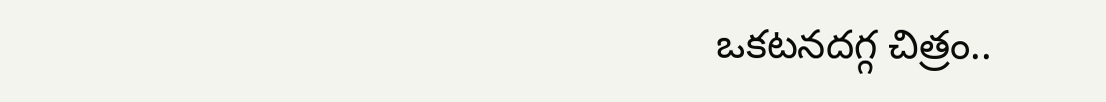ఒకటనదగ్గ చిత్రం..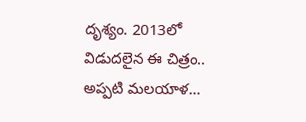దృశ్యం. 2013లో విడుదలైన ఈ చిత్రం.. అప్పటి మలయాళ…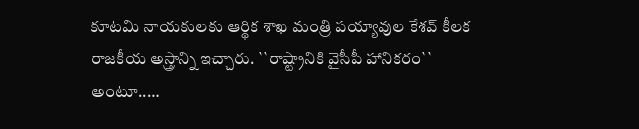కూటమి నాయకులకు ఆర్థిక శాఖ మంత్రి పయ్యావుల కేశవ్ కీలక రాజకీయ అస్త్రాన్ని ఇచ్చారు. ``రాష్ట్రానికి వైసీపీ హానికరం`` అంటూ..…